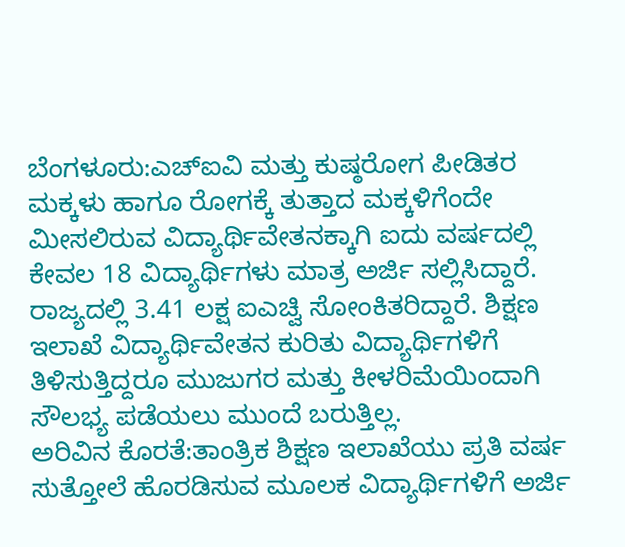ಬೆಂಗಳೂರು:ಎಚ್ಐವಿ ಮತ್ತು ಕುಷ್ಠರೋಗ ಪೀಡಿತರ ಮಕ್ಕಳು ಹಾಗೂ ರೋಗಕ್ಕೆ ತುತ್ತಾದ ಮಕ್ಕಳಿಗೆಂದೇ ಮೀಸಲಿರುವ ವಿದ್ಯಾರ್ಥಿವೇತನಕ್ಕಾಗಿ ಐದು ವರ್ಷದಲ್ಲಿ ಕೇವಲ 18 ವಿದ್ಯಾರ್ಥಿಗಳು ಮಾತ್ರ ಅರ್ಜಿ ಸಲ್ಲಿಸಿದ್ದಾರೆ.
ರಾಜ್ಯದಲ್ಲಿ 3.41 ಲಕ್ಷ ಐಎಚ್ವಿ ಸೋಂಕಿತರಿದ್ದಾರೆ. ಶಿಕ್ಷಣ ಇಲಾಖೆ ವಿದ್ಯಾರ್ಥಿವೇತನ ಕುರಿತು ವಿದ್ಯಾರ್ಥಿಗಳಿಗೆ ತಿಳಿಸುತ್ತಿದ್ದರೂ ಮುಜುಗರ ಮತ್ತು ಕೀಳರಿಮೆಯಿಂದಾಗಿ ಸೌಲಭ್ಯ ಪಡೆಯಲು ಮುಂದೆ ಬರುತ್ತಿಲ್ಲ.
ಅರಿವಿನ ಕೊರತೆ:ತಾಂತ್ರಿಕ ಶಿಕ್ಷಣ ಇಲಾಖೆಯು ಪ್ರತಿ ವರ್ಷ ಸುತ್ತೋಲೆ ಹೊರಡಿಸುವ ಮೂಲಕ ವಿದ್ಯಾರ್ಥಿಗಳಿಗೆ ಅರ್ಜಿ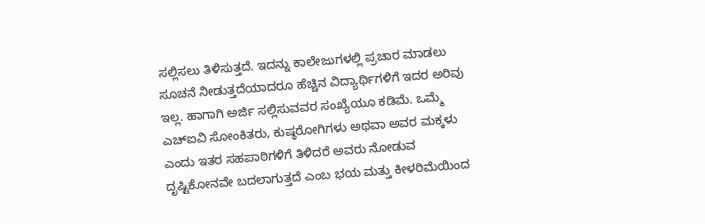ಸಲ್ಲಿಸಲು ತಿಳಿಸುತ್ತದೆ. ಇದನ್ನು ಕಾಲೇಜುಗಳಲ್ಲಿ ಪ್ರಚಾರ ಮಾಡಲು ಸೂಚನೆ ನೀಡುತ್ತದೆಯಾದರೂ ಹೆಚ್ಚಿನ ವಿದ್ಯಾರ್ಥಿಗಳಿಗೆ ಇದರ ಅರಿವು ಇಲ್ಲ. ಹಾಗಾಗಿ ಅರ್ಜಿ ಸಲ್ಲಿಸುವವರ ಸಂಖ್ಯೆಯೂ ಕಡಿಮೆ. ಒಮ್ಮೆ ಎಚ್ಐವಿ ಸೋಂಕಿತರು, ಕುಷ್ಠರೋಗಿಗಳು ಅಥವಾ ಅವರ ಮಕ್ಕಳು ಎಂದು ಇತರ ಸಹಪಾಠಿಗಳಿಗೆ ತಿಳಿದರೆ ಅವರು ನೋಡುವ ದೃಷ್ಟಿಕೋನವೇ ಬದಲಾಗುತ್ತದೆ ಎಂಬ ಭಯ ಮತ್ತು ಕೀಳರಿಮೆಯಿಂದ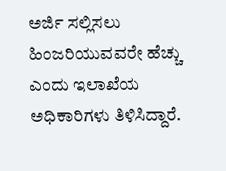ಅರ್ಜಿ ಸಲ್ಲಿಸಲು ಹಿಂಜರಿಯುವವರೇ ಹೆಚ್ಚು ಎಂದು ಇಲಾಖೆಯ ಅಧಿಕಾರಿಗಳು ತಿಳಿಸಿದ್ದಾರೆ.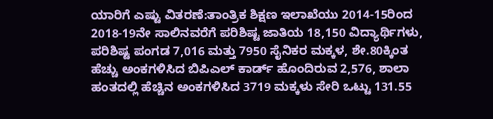ಯಾರಿಗೆ ಎಷ್ಟು ವಿತರಣೆ:ತಾಂತ್ರಿಕ ಶಿಕ್ಷಣ ಇಲಾಖೆಯು 2014-15ರಿಂದ 2018-19ನೇ ಸಾಲಿನವರೆಗೆ ಪರಿಶಿಷ್ಟ ಜಾತಿಯ 18,150 ವಿದ್ಯಾರ್ಥಿಗಳು, ಪರಿಶಿಷ್ಟ ಪಂಗಡ 7,016 ಮತ್ತು 7950 ಸೈನಿಕರ ಮಕ್ಕಳ, ಶೇ.80ಕ್ಕಿಂತ ಹೆಚ್ಚು ಅಂಕಗಳಿಸಿದ ಬಿಪಿಎಲ್ ಕಾರ್ಡ್ ಹೊಂದಿರುವ 2,576, ಶಾಲಾ ಹಂತದಲ್ಲಿ ಹೆಚ್ಚಿನ ಅಂಕಗಳಿಸಿದ 3719 ಮಕ್ಕಳು ಸೇರಿ ಒಟ್ಟು 131.55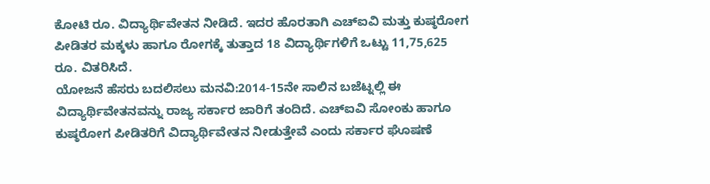ಕೋಟಿ ರೂ. ವಿದ್ಯಾರ್ಥಿವೇತನ ನೀಡಿದೆ. ಇದರ ಹೊರತಾಗಿ ಎಚ್ಐವಿ ಮತ್ತು ಕುಷ್ಠರೋಗ ಪೀಡಿತರ ಮಕ್ಕಳು ಹಾಗೂ ರೋಗಕ್ಕೆ ತುತ್ತಾದ 18 ವಿದ್ಯಾರ್ಥಿಗಳಿಗೆ ಒಟ್ಟು 11,75,625 ರೂ. ವಿತರಿಸಿದೆ.
ಯೋಜನೆ ಹೆಸರು ಬದಲಿಸಲು ಮನವಿ:2014-15ನೇ ಸಾಲಿನ ಬಜೆಟ್ನಲ್ಲಿ ಈ ವಿದ್ಯಾರ್ಥಿವೇತನವನ್ನು ರಾಜ್ಯ ಸರ್ಕಾರ ಜಾರಿಗೆ ತಂದಿದೆ. ಎಚ್ಐವಿ ಸೋಂಕು ಹಾಗೂ ಕುಷ್ಠರೋಗ ಪೀಡಿತರಿಗೆ ವಿದ್ಯಾರ್ಥಿವೇತನ ನೀಡುತ್ತೇವೆ ಎಂದು ಸರ್ಕಾರ ಘೊಷಣೆ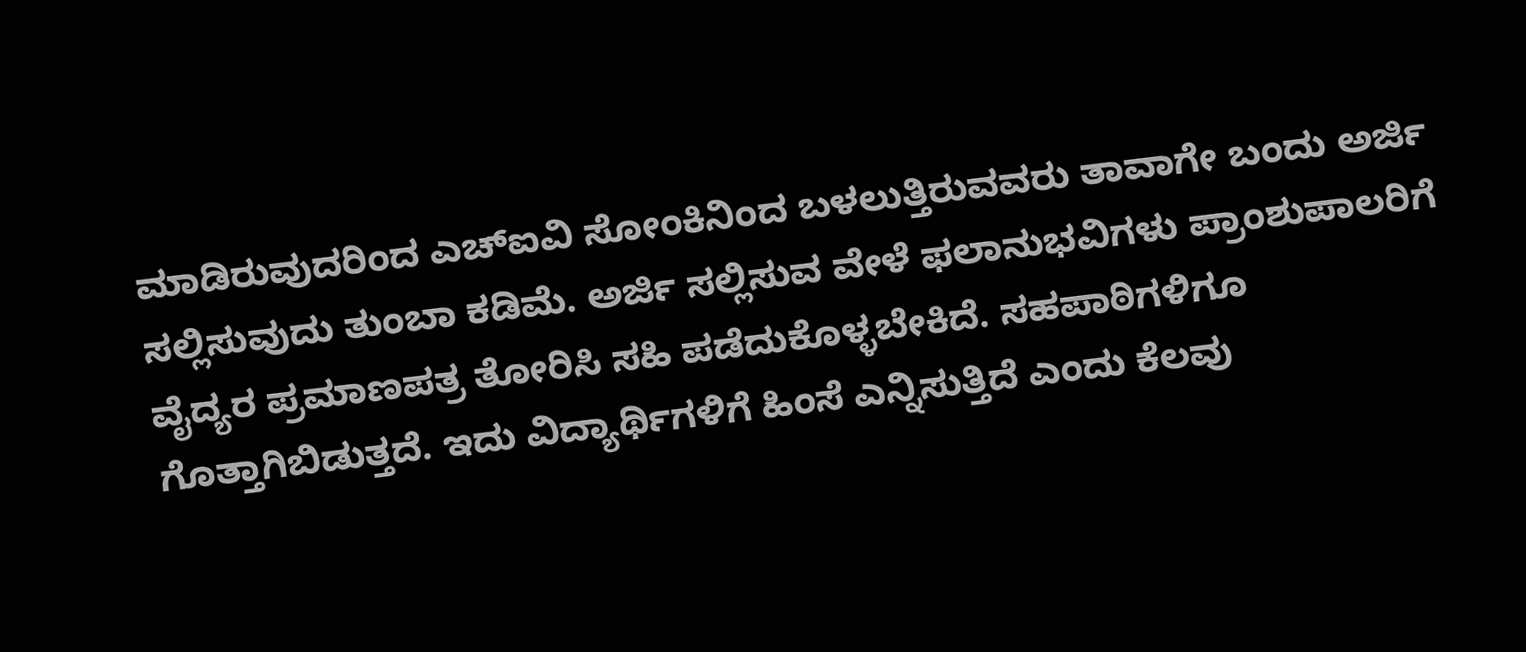ಮಾಡಿರುವುದರಿಂದ ಎಚ್ಐವಿ ಸೋಂಕಿನಿಂದ ಬಳಲುತ್ತಿರುವವರು ತಾವಾಗೇ ಬಂದು ಅರ್ಜಿ ಸಲ್ಲಿಸುವುದು ತುಂಬಾ ಕಡಿಮೆ. ಅರ್ಜಿ ಸಲ್ಲಿಸುವ ವೇಳೆ ಫಲಾನುಭವಿಗಳು ಪ್ರಾಂಶುಪಾಲರಿಗೆ ವೈದ್ಯರ ಪ್ರಮಾಣಪತ್ರ ತೋರಿಸಿ ಸಹಿ ಪಡೆದುಕೊಳ್ಳಬೇಕಿದೆ. ಸಹಪಾಠಿಗಳಿಗೂ ಗೊತ್ತಾಗಿಬಿಡುತ್ತದೆ. ಇದು ವಿದ್ಯಾರ್ಥಿಗಳಿಗೆ ಹಿಂಸೆ ಎನ್ನಿಸುತ್ತಿದೆ ಎಂದು ಕೆಲವು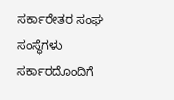ಸರ್ಕಾರೇತರ ಸಂಘ ಸಂಸ್ಥೆಗಳು ಸರ್ಕಾರದೊಂದಿಗೆ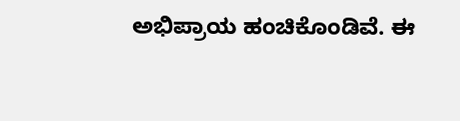ಅಭಿಪ್ರಾಯ ಹಂಚಿಕೊಂಡಿವೆ. ಈ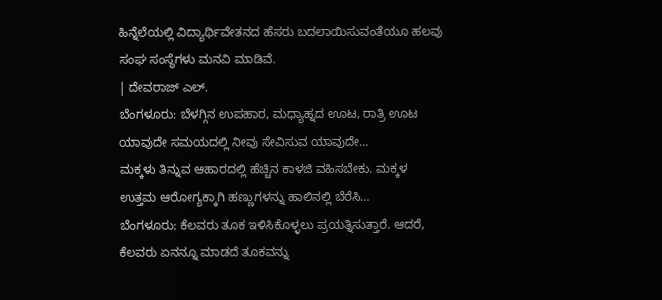ಹಿನ್ನೆಲೆಯಲ್ಲಿ ವಿದ್ಯಾರ್ಥಿವೇತನದ ಹೆಸರು ಬದಲಾಯಿಸುವಂತೆಯೂ ಹಲವು ಸಂಘ ಸಂಸ್ಥೆಗಳು ಮನವಿ ಮಾಡಿವೆ.
| ದೇವರಾಜ್ ಎಲ್.
ಬೆಂಗಳೂರು: ಬೆಳಗ್ಗಿನ ಉಪಹಾರ, ಮಧ್ಯಾಹ್ನದ ಊಟ, ರಾತ್ರಿ ಊಟ ಯಾವುದೇ ಸಮಯದಲ್ಲಿ ನೀವು ಸೇವಿಸುವ ಯಾವುದೇ…
ಮಕ್ಕಳು ತಿನ್ನುವ ಆಹಾರದಲ್ಲಿ ಹೆಚ್ಚಿನ ಕಾಳಜಿ ವಹಿಸಬೇಕು. ಮಕ್ಕಳ ಉತ್ತಮ ಆರೋಗ್ಯಕ್ಕಾಗಿ ಹಣ್ಣುಗಳನ್ನು ಹಾಲಿನಲ್ಲಿ ಬೆರೆಸಿ…
ಬೆಂಗಳೂರು: ಕೆಲವರು ತೂಕ ಇಳಿಸಿಕೊಳ್ಳಲು ಪ್ರಯತ್ನಿಸುತ್ತಾರೆ. ಆದರೆ, ಕೆಲವರು ಏನನ್ನೂ ಮಾಡದೆ ತೂಕವನ್ನು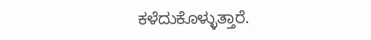ಕಳೆದುಕೊಳ್ಳುತ್ತಾರೆ.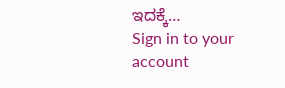ಇದಕ್ಕೆ…
Sign in to your account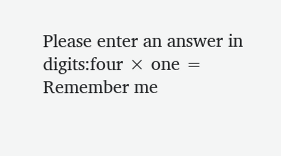Please enter an answer in digits:four × one =
Remember me